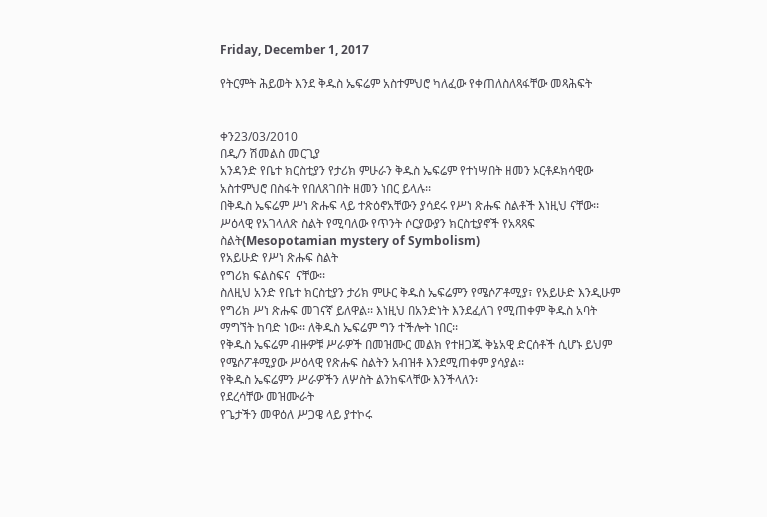Friday, December 1, 2017

የትርምት ሕይወት እንደ ቅዱስ ኤፍሬም አስተምህሮ ካለፈው የቀጠለስለጻፋቸው መጻሕፍት


ቀን23/03/2010
በዲ/ን ሽመልስ መርጊያ
አንዳንድ የቤተ ክርስቲያን የታሪክ ምሁራን ቅዱስ ኤፍሬም የተነሣበት ዘመን ኦርቶዶክሳዊው አስተምህሮ በስፋት የበለጸገበት ዘመን ነበር ይላሉ፡፡
በቅዱስ ኤፍሬም ሥነ ጽሑፍ ላይ ተጽዕኖአቸውን ያሳደሩ የሥነ ጽሑፍ ስልቶች እነዚህ ናቸው፡፡
ሥዕላዊ የአገላለጽ ስልት የሚባለው የጥንት ሶርያውያን ክርስቲያኖች የአጻጻፍ ስልት(Mesopotamian mystery of Symbolism)
የአይሁድ የሥነ ጽሑፍ ስልት
የግሪክ ፍልስፍና  ናቸው፡፡
ስለዚህ አንድ የቤተ ክርስቲያን ታሪክ ምሁር ቅዱስ ኤፍሬምን የሜሶፖቶሚያ፣ የአይሁድ እንዲሁም የግሪክ ሥነ ጽሑፍ መገናኛ ይለዋል፡፡ እነዚህ በአንድነት እንደፈለገ የሚጠቀም ቅዱስ አባት ማግኘት ከባድ ነው፡፡ ለቅዱስ ኤፍሬም ግን ተችሎት ነበር፡፡
የቅዱስ ኤፍሬም ብዙዎቹ ሥራዎች በመዝሙር መልክ የተዘጋጁ ቅኔአዊ ድርሰቶች ሲሆኑ ይህም የሜሶፖቶሚያው ሥዕላዊ የጽሑፍ ስልትን አብዝቶ እንደሚጠቀም ያሳያል፡፡
የቅዱስ ኤፍሬምን ሥራዎችን ለሦስት ልንከፍላቸው እንችላለን፡
የደረሳቸው መዝሙራት
የጌታችን መዋዕለ ሥጋዌ ላይ ያተኮሩ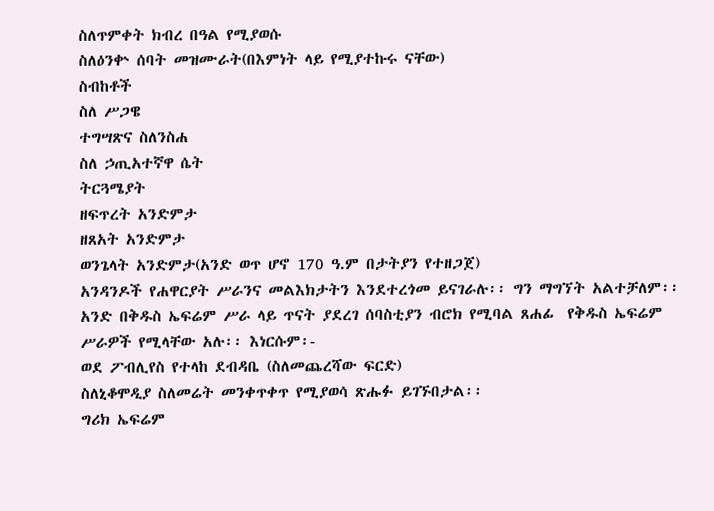ስለጥምቀት ክብረ በዓል የሚያወሱ
ስለዕንቍ ሰባት መዝሙራት(በእምነት ላይ የሚያተኩሩ ናቸው)
ስብከቶች
ስለ ሥጋዌ
ተግሣጽና ስለንስሐ
ስለ ኃጢአተኛዋ ሴት
ትርጓሜያት
ዘፍጥረት አንድምታ
ዘጸአት አንድምታ
ወንጌላት አንድምታ(አንድ ወጥ ሆኖ 170 ዓ.ም በታትያን የተዘጋጀ)
አንዳንዶች የሐዋርያት ሥራንና መልእክታትን እንደተረጎመ ይናገራሉ፡፡ ግን ማግኘት አልተቻለም፡፡ አንድ በቅዱስ ኤፍሬም ሥራ ላይ ጥናት ያደረገ ሰባስቲያን ብሮክ የሚባል ጸሐፊ  የቅዱስ ኤፍሬም ሥራዎች የሚላቸው አሉ፡፡ እነርሱም፡-
ወደ ፖብሊየስ የተላከ ደብዳቤ (ስለመጨረሻው ፍርድ)
ስለኒቆሞዲያ ስለመሬት መንቀጥቀጥ የሚያወሳ ጽሑፉ ይገኙበታል፡፡
ግሪክ ኤፍሬም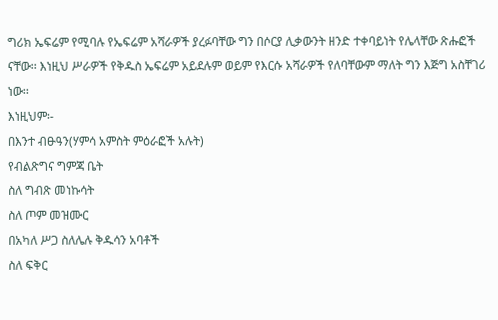ግሪክ ኤፍሬም የሚባሉ የኤፍሬም አሻራዎች ያረፉባቸው ግን በሶርያ ሊቃውንት ዘንድ ተቀባይነት የሌላቸው ጽሑፎች ናቸው፡፡ እነዚህ ሥራዎች የቅዱስ ኤፍሬም አይደሉም ወይም የእርሱ አሻራዎች የለባቸውም ማለት ግን እጅግ አስቸገሪ ነው፡፡
እነዚህም፡-
በእንተ ብፁዓን(ሃምሳ አምስት ምዕራፎች አሉት)
የብልጽግና ግምጃ ቤት
ስለ ግብጽ መነኩሳት
ስለ ጦም መዝሙር
በአካለ ሥጋ ስለሌሉ ቅዱሳን አባቶች
ስለ ፍቅር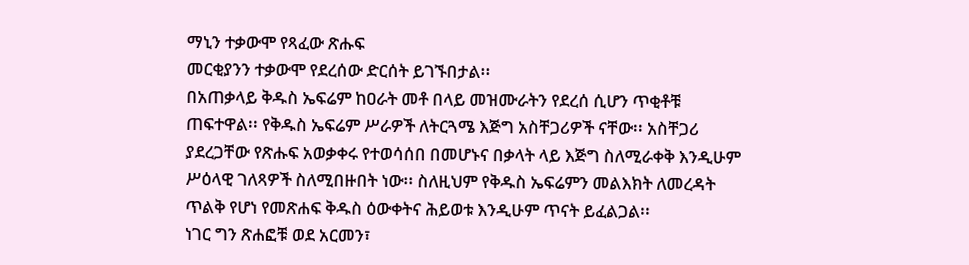ማኒን ተቃውሞ የጻፈው ጽሑፍ
መርቂያንን ተቃውሞ የደረሰው ድርሰት ይገኙበታል፡፡
በአጠቃላይ ቅዱስ ኤፍሬም ከዐራት መቶ በላይ መዝሙራትን የደረሰ ሲሆን ጥቂቶቹ ጠፍተዋል፡፡ የቅዱስ ኤፍሬም ሥራዎች ለትርጓሜ እጅግ አስቸጋሪዎች ናቸው፡፡ አስቸጋሪ ያደረጋቸው የጽሑፍ አወቃቀሩ የተወሳሰበ በመሆኑና በቃላት ላይ እጅግ ስለሚራቀቅ እንዲሁም ሥዕላዊ ገለጻዎች ስለሚበዙበት ነው፡፡ ስለዚህም የቅዱስ ኤፍሬምን መልእክት ለመረዳት ጥልቅ የሆነ የመጽሐፍ ቅዱስ ዕውቀትና ሕይወቱ እንዲሁም ጥናት ይፈልጋል፡፡
ነገር ግን ጽሐፎቹ ወደ አርመን፣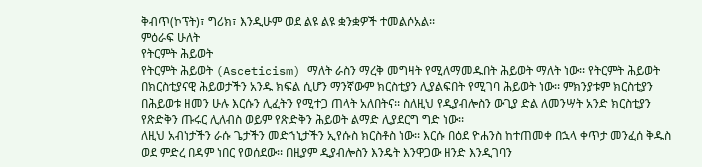ቅብጥ(ኮፕት)፣ ግሪክ፣ እንዲሁም ወደ ልዩ ልዩ ቋንቋዎች ተመልሶአል፡፡
ምዕራፍ ሁለት
የትርምት ሕይወት
የትርምት ሕይወት (Asceticism) ማለት ራስን ማረቅ መግዛት የሚለማመዱበት ሕይወት ማለት ነው፡፡ የትርምት ሕይወት በክርስቲያናዊ ሕይወታችን አንዱ ክፍል ሲሆን ማንኛውም ክርስቲያን ሊያልፍበት የሚገባ ሕይወት ነው፡፡ ምክንያቱም ክርስቲያን በሕይወቱ ዘመን ሁሉ እርሱን ሊፈትን የሚተጋ ጠላት አለበትና፡፡ ስለዚህ የዲያብሎስን ውጊያ ድል ለመንሣት አንድ ክርስቲያን የጽድቅን ጡሩር ሊለብስ ወይም የጽድቅን ሕይወት ልማድ ሊያደርግ ግድ ነው፡፡
ለዚህ አብነታችን ራሱ ጌታችን መድኀኒታችን ኢየሱስ ክርስቶስ ነው፡፡ እርሱ በዕደ ዮሐንስ ከተጠመቀ በኋላ ቀጥታ መንፈሰ ቅዱስ ወደ ምድረ በዳም ነበር የወሰደው፡፡ በዚያም ዲያብሎስን እንዴት እንዋጋው ዘንድ እንዲገባን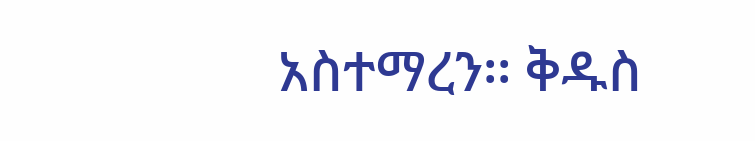አስተማረን፡፡ ቅዱስ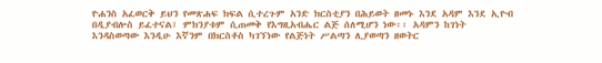ዮሐንስ አፈወርቅ ይህን የመጽሐፍ ክፍል ሲተረጉም አንድ ክርስቲያን በሕይወት ዘመኑ እንደ አዳም እንደ ኢዮብ በዲያብሎስ ይፈተናል፤ ምክንያቱም ሲጠመቅ የእግዚአብሔር ልጅ ሰለሚሆን ነው፡፡ አዳምን ከገነት እንዳስወጣው እንዲሁ እኛንም በክርስቶስ ካገኘነው የልጅነት ሥልጣን ሊያወጣን ዘወትር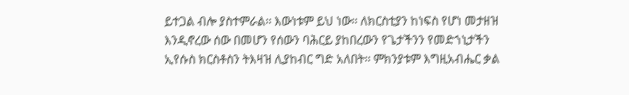ይተጋል ብሎ ያስተምራል፡፡ እውነቱም ይህ ነው፡፡ ለክርስቲያን ከነፍስ የሆነ መታዘዝ እንዲኖረው ሰው በመሆን የሰውን ባሕርይ ያከበረውን የጌታችንን የመድኀኒታችን ኢየሱስ ክርስቶስን ትእዛዝ ሊያከብር ግድ አለበት፡፡ ምክንያቱም እግዚአብሔር ቃል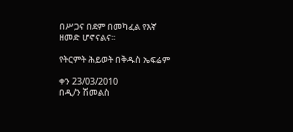በሥጋና በደም በመካፈል የእኛ ዘመድ ሆኖናልና፡፡

የትርምት ሕይወት በቅዱስ ኤፍሬም

ቀን 23/03/2010
በዲ/ን ሽመልስ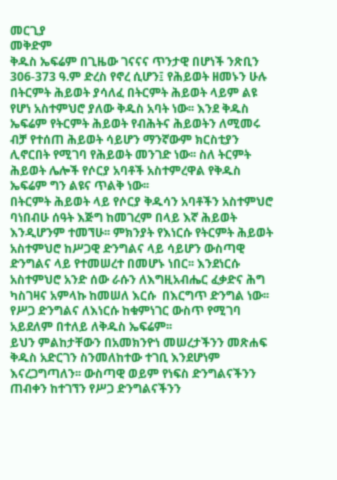መርጊያ
መቅድም
ቅዱስ ኤፍሬም በጊዜው ገናናና ጥንታዊ በሆነች ንጽቢን 306-373 ዓ.ም ድረስ የኖረ ሲሆን፤ የሕይወት ዘመኑን ሁሉ በትርምት ሕይወት ያሳለፈ በትርምት ሕይወት ላይም ልዩ የሆነ አስተምህሮ ያለው ቅዱስ አባት ነው፡፡ እንደ ቅዱስ ኤፍሬም የትርምት ሕይወት የብሕትና ሕይወትን ለሚመሩ ብቻ የተሰጠ ሕይወት ሳይሆን ማንኛውም ክርስቲያን ሊኖርበት የሚገባ የሕይወት መንገድ ነው፡፡ ስለ ትርምት ሕይወት ሌሎች የሶርያ አባቶች አስተምረዋል የቅዱስ ኤፍሬም ግን ልዩና ጥልቅ ነው፡፡
በትርምት ሕይወት ላይ የሶርያ ቅዱሳን አባቶችን አስተምህሮ ባነበብሁ ሰዓት እጅግ ከመገረም በላይ እኛ ሕይወት እንዲሆንም ተመኘሁ፡፡ ምክንያት የእነርሱ የትርምት ሕይወት አስተምህሮ ከሥጋዊ ድንግልና ላይ ሳይሆን ውስጣዊ ድንግልና ላይ የተመሠረተ በመሆኑ ነበር፡፡ እንደነርሱ አስተምህሮ አንድ ሰው ራሱን ለእግዚአብሔር ፈቃድና ሕግ ካስገዛና አምላኩ ከመሠለ እርሱ  በእርግጥ ድንግል ነው፡፡ የሥጋ ድንግልና ለእነርሱ ከቁምነገር ውስጥ የሚገባ አይደለም በተለይ ለቅዱስ ኤፍሬም፡፡
ይህን ምልከታቸውን በአመክንዮነ መሠረታችንን መጽሐፍ ቅዱስ አድርገን ስንመለከተው ተገቢ እንደሆነም እናረጋግጣለን፡፡ ውስጣዊ ወይም የነፍስ ድንግልናችንን ጠብቀን ከተገኘን የሥጋ ድንግልናችንን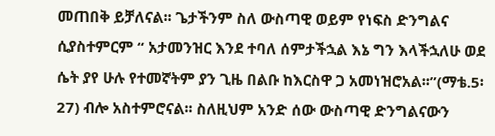መጠበቅ ይቻለናል፡፡ ጌታችንም ስለ ውስጣዊ ወይም የነፍስ ድንግልና ሲያስተምርም “ አታመንዝር እንደ ተባለ ሰምታችኋል እኔ ግን እላችኋለሁ ወደ ሴት ያየ ሁሉ የተመኛትም ያን ጊዜ በልቡ ከእርስዋ ጋ አመነዝሮአል፡፡”(ማቴ.5፡27) ብሎ አስተምሮናል፡፡ ስለዚህም አንድ ሰው ውስጣዊ ድንግልናውን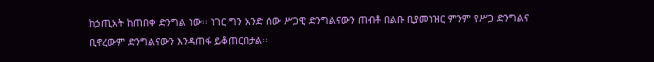ከኃጢአት ከጠበቀ ድንግል ነው፡፡ ነገር ግን አንድ ሰው ሥጋዊ ድንግልናውን ጠብቶ በልቡ ቢያመነዝር ምንም የሥጋ ድንግልና ቢኖረውም ድንግልናውን እንዳጠፋ ይቆጠርበታል፡፡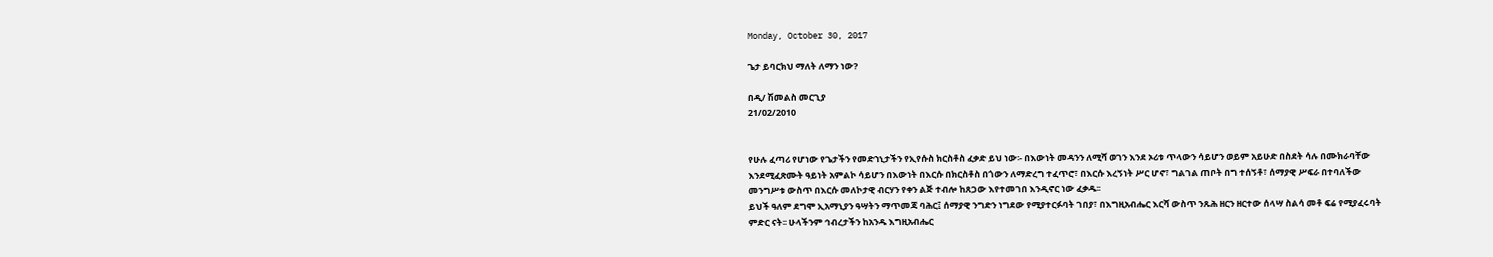Monday, October 30, 2017

ጌታ ይባርክህ ማለት ለማን ነው?

በዲ/ ሽመልስ መርጊያ
21/02/2010


የሁሉ ፈጣሪ የሆነው የጌታችን የመድኀኒታችን የኢየሱስ ክርስቶስ ፈቃድ ይህ ነው፡- በእውነት መዳንን ለሚሻ ወገን እንደ ኦሪቱ ጥላውን ሳይሆን ወይም አይሁድ በስደት ሳሉ በሙክራባቸው እንደሚፈጽሙት ዓይነት አምልኮ ሳይሆን በእውነት በእርሱ በክርስቶስ በጎውን ለማድረግ ተፈጥሮ፣ በእርሱ እረኝነት ሥር ሆኖ፣ ግልገል ጠቦት በግ ተሰኝቶ፣ ሰማያዊ ሥፍራ በተባለችው መንግሥቱ ውስጥ በእርሱ መለኮታዊ ብርሃን የቀን ልጅ ተብሎ ከጸጋው እየተመገበ እንዲኖር ነው ፈቃዱ፡፡
ይህች ዓለም ደግሞ ኢአማኒያን ዓሣትን ማጥመጃ ባሕር፤ ሰማያዊ ንግድን ነግደው የሚያተርፉባት ገበያ፣ በእግዚአብሔር እርሻ ውስጥ ንጹሕ ዘርን ዘርተው ሰላሣ ስልሳ መቶ ፍሬ የሚያፈሩባት ምድር ናት፡፡ ሁላችንም ኅብረታችን ከአንዱ እግዚአብሔር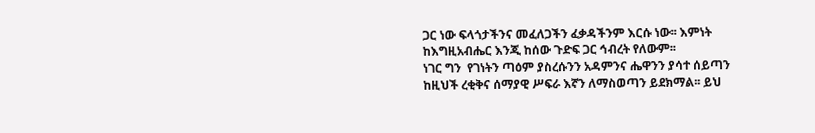ጋር ነው ፍላጎታችንና መፈለጋችን ፈቃዳችንም እርሱ ነው፡፡ እምነት ከእግዚአብሔር እንጂ ከሰው ጉድፍ ጋር ኅብረት የለውም፡፡
ነገር ግን  የገነትን ጣዕም ያስረሱንን አዳምንና ሔዋንን ያሳተ ሰይጣን ከዚህች ረቂቅና ሰማያዊ ሥፍራ እኛን ለማስወጣን ይደክማል፡፡ ይህ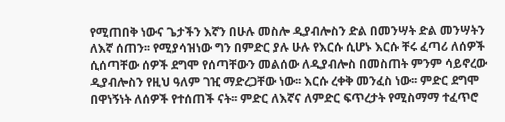የሚጠበቅ ነውና ጌታችን እኛን በሁሉ መስሎ ዲያብሎስን ድል በመንሣት ድል መንሣትን ለእኛ ሰጠን፡፡ የሚያሳዝነው ግን በምድር ያሉ ሁሉ የእርሱ ሲሆኑ እርሱ ቸሩ ፈጣሪ ለሰዎች ሲሰጣቸው ሰዎች ደግሞ የሰጣቸውን መልሰው ለዲያብሎስ በመስጠት ምንም ሳይኖረው ዲያብሎስን የዚህ ዓለም ገዢ ማድረጋቸው ነው፡፡ እርሱ ረቀቅ መንፈስ ነው፡፡ ምድር ደግሞ በዋነኝነት ለሰዎች የተሰጠች ናት፡፡ ምድር ለእኛና ለምድር ፍጥረታት የሚስማማ ተፈጥሮ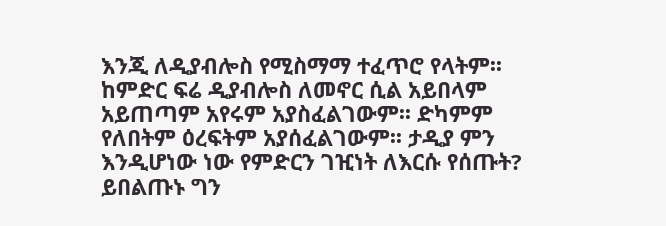እንጂ ለዲያብሎስ የሚስማማ ተፈጥሮ የላትም፡፡ ከምድር ፍሬ ዲያብሎስ ለመኖር ሲል አይበላም አይጠጣም አየሩም አያስፈልገውም፡፡ ድካምም የለበትም ዕረፍትም አያሰፈልገውም፡፡ ታዲያ ምን እንዲሆነው ነው የምድርን ገዢነት ለእርሱ የሰጡት?
ይበልጡኑ ግን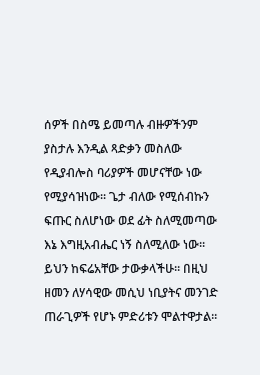ሰዎች በስሜ ይመጣሉ ብዙዎችንም ያስታሉ እንዲል ጻድቃን መስለው የዲያብሎስ ባሪያዎች መሆናቸው ነው የሚያሳዝነው፡፡ ጌታ ብለው የሚሰብኩን ፍጡር ስለሆነው ወደ ፊት ስለሚመጣው እኔ እግዚአብሔር ነኝ ስለሚለው ነው፡፡ ይህን ከፍሬአቸው ታውቃላችሁ፡፡ በዚህ ዘመን ለሃሳዊው መሲህ ነቢያትና መንገድ ጠራጊዎች የሆኑ ምድሪቱን ሞልተዋታል፡፡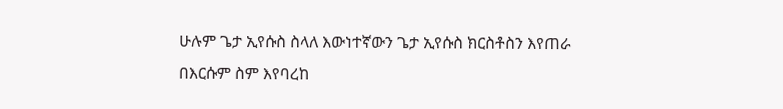ሁሉም ጌታ ኢየሱስ ስላለ እውነተኛውን ጌታ ኢየሱስ ክርስቶስን እየጠራ በእርሱም ስም እየባረከ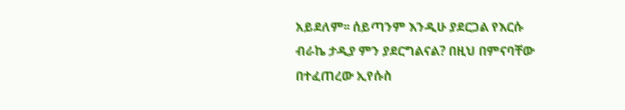አይደለም፡፡ ሰይጣንም እንዲሁ ያደርጋል የእርሱ ብራኬ ታዲያ ምን ያደርግልናል? በዚህ በምናባቸው በተፈጠረው ኢየሱስ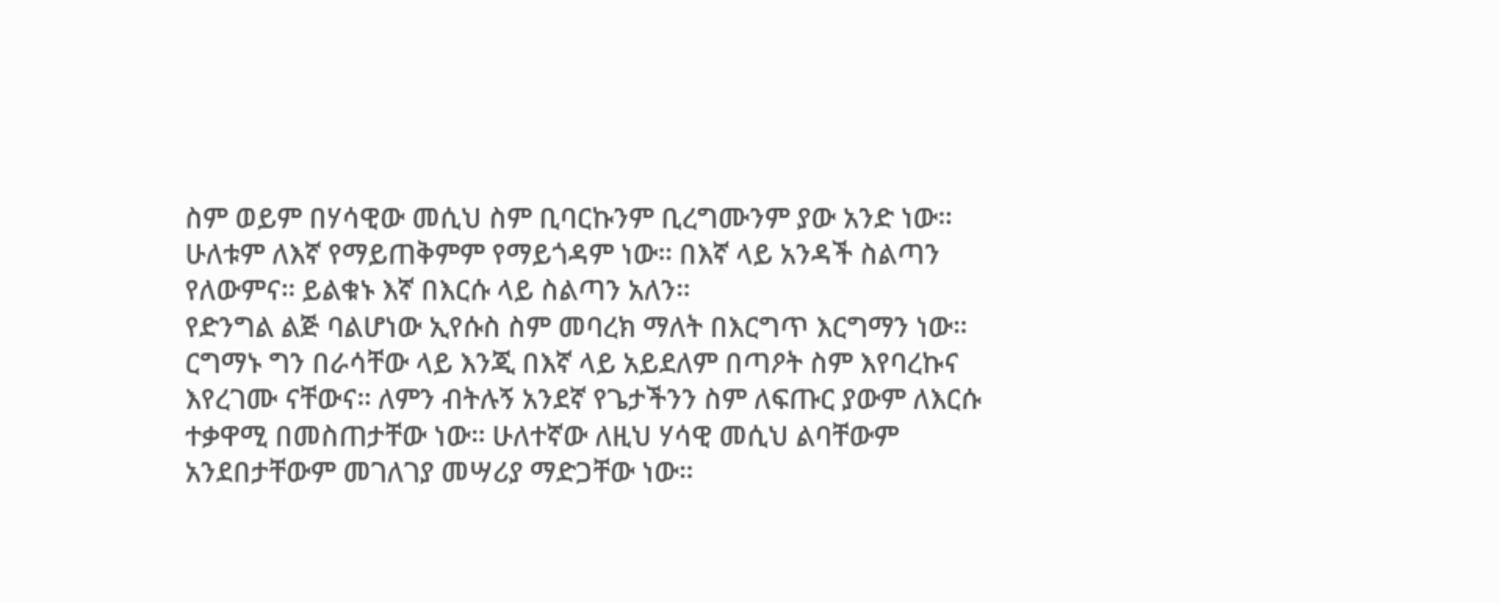ስም ወይም በሃሳዊው መሲህ ስም ቢባርኩንም ቢረግሙንም ያው አንድ ነው፡፡ ሁለቱም ለእኛ የማይጠቅምም የማይጎዳም ነው፡፡ በእኛ ላይ አንዳች ስልጣን የለውምና፡፡ ይልቁኑ እኛ በእርሱ ላይ ስልጣን አለን፡፡
የድንግል ልጅ ባልሆነው ኢየሱስ ስም መባረክ ማለት በእርግጥ እርግማን ነው፡፡ ርግማኑ ግን በራሳቸው ላይ እንጂ በእኛ ላይ አይደለም በጣዖት ስም እየባረኩና እየረገሙ ናቸውና፡፡ ለምን ብትሉኝ አንደኛ የጌታችንን ስም ለፍጡር ያውም ለእርሱ ተቃዋሚ በመስጠታቸው ነው፡፡ ሁለተኛው ለዚህ ሃሳዊ መሲህ ልባቸውም አንደበታቸውም መገለገያ መሣሪያ ማድጋቸው ነው፡፡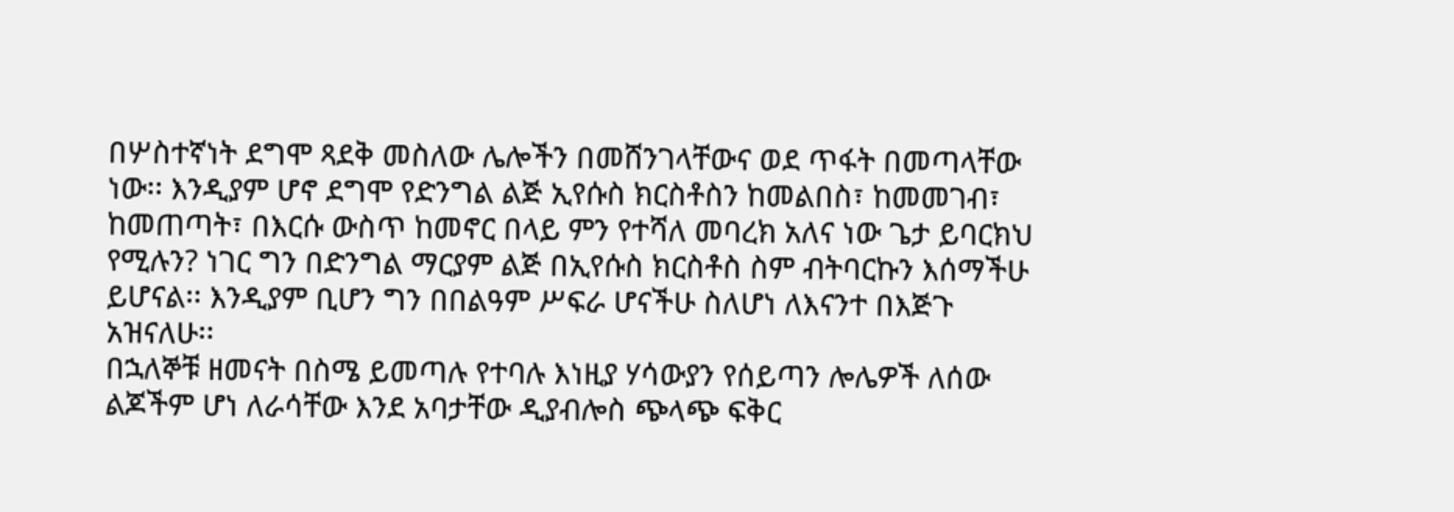በሦስተኛነት ደግሞ ጻደቅ መስለው ሌሎችን በመሸንገላቸውና ወደ ጥፋት በመጣላቸው ነው፡፡ እንዲያም ሆኖ ደግሞ የድንግል ልጅ ኢየሱስ ክርስቶስን ከመልበስ፣ ከመመገብ፣ ከመጠጣት፣ በእርሱ ውስጥ ከመኖር በላይ ምን የተሻለ መባረክ አለና ነው ጌታ ይባርክህ የሚሉን? ነገር ግን በድንግል ማርያም ልጅ በኢየሱስ ክርስቶስ ስም ብትባርኩን እሰማችሁ ይሆናል፡፡ እንዲያም ቢሆን ግን በበልዓም ሥፍራ ሆናችሁ ስለሆነ ለእናንተ በእጅጉ አዝናለሁ፡፡
በኋለኞቹ ዘመናት በስሜ ይመጣሉ የተባሉ እነዚያ ሃሳውያን የሰይጣን ሎሌዎች ለሰው ልጆችም ሆነ ለራሳቸው እንደ አባታቸው ዲያብሎስ ጭላጭ ፍቅር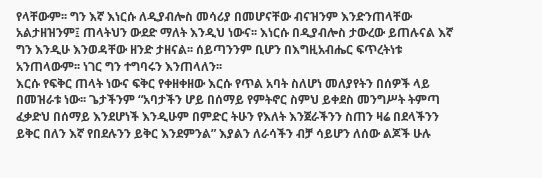የላቸውም፡፡ ግን እኛ እነርሱ ለዲያብሎስ መሳሪያ በመሆናቸው ብናዝንም እንድንጠላቸው አልታዘዝንም፤ ጠላትህን ውደድ ማለት እንዲህ ነውና፡፡ እነርሱ በዲያብሎስ ታውረው ይጠሉናል እኛ ግን እንዲሁ እንወዳቸው ዘንድ ታዘናል፡፡ ሰይጣንንም ቢሆን በእግዚአብሔር ፍጥረትነቱ አንጠላውም፡፡ ነገር ግን ተግባሩን እንጠላለን፡፡
እርሱ የፍቅር ጠላት ነውና ፍቅር የቀዘቀዘው እርሱ የጥል አባት ስለሆነ መለያየትን በሰዎች ላይ በመዝራቱ ነው፡፡ ጌታችንም “አባታችን ሆይ በሰማይ የምትኖር ስምህ ይቀደስ መንግሥት ትምጣ ፈቃድህ በሰማይ እንደሆነች እንዲሁም በምድር ትሁን የእለት እንጀራችንን ስጠን ዛሬ በደላችንን ይቅር በለን እኛ የበደሉንን ይቅር እንደምንል” እያልን ለራሳችን ብቻ ሳይሆን ለሰው ልጆች ሁሉ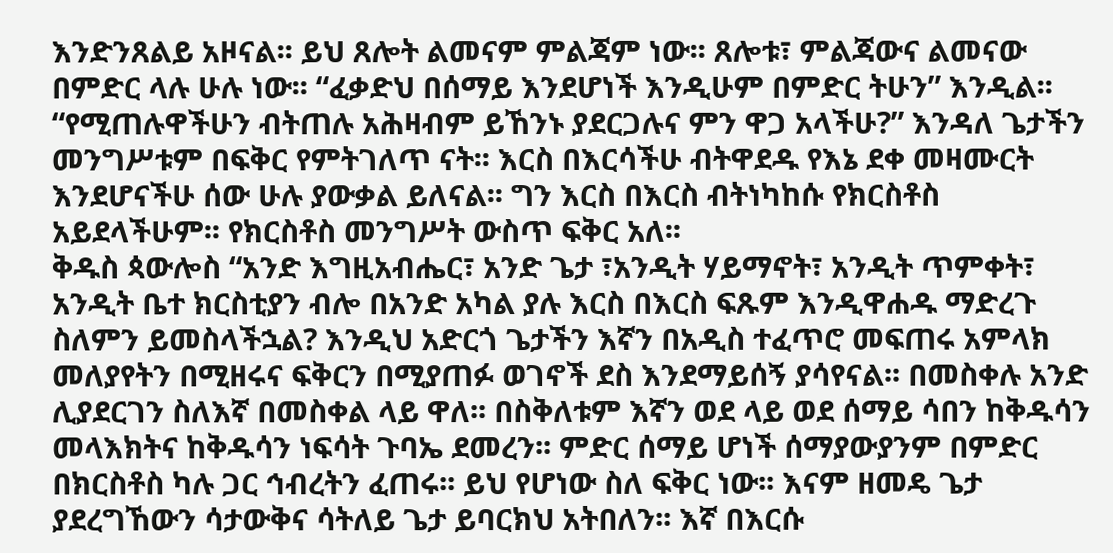እንድንጸልይ አዞናል፡፡ ይህ ጸሎት ልመናም ምልጃም ነው፡፡ ጸሎቱ፣ ምልጃውና ልመናው በምድር ላሉ ሁሉ ነው፡፡ “ፈቃድህ በሰማይ እንደሆነች እንዲሁም በምድር ትሁን” እንዲል፡፡
“የሚጠሉዋችሁን ብትጠሉ አሕዛብም ይኸንኑ ያደርጋሉና ምን ዋጋ አላችሁ?” እንዳለ ጌታችን መንግሥቱም በፍቅር የምትገለጥ ናት፡፡ እርስ በእርሳችሁ ብትዋደዱ የእኔ ደቀ መዛሙርት እንደሆናችሁ ሰው ሁሉ ያውቃል ይለናል፡፡ ግን እርስ በእርስ ብትነካከሱ የክርስቶስ አይደላችሁም፡፡ የክርስቶስ መንግሥት ውስጥ ፍቅር አለ፡፡
ቅዱስ ጳውሎስ “አንድ እግዚአብሔር፣ አንድ ጌታ ፣አንዲት ሃይማኖት፣ አንዲት ጥምቀት፣ አንዲት ቤተ ክርስቲያን ብሎ በአንድ አካል ያሉ እርስ በእርስ ፍጹም እንዲዋሐዱ ማድረጉ ስለምን ይመስላችኋል? እንዲህ አድርጎ ጌታችን እኛን በአዲስ ተፈጥሮ መፍጠሩ አምላክ መለያየትን በሚዘሩና ፍቅርን በሚያጠፉ ወገኖች ደስ እንደማይሰኝ ያሳየናል፡፡ በመስቀሉ አንድ ሊያደርገን ስለእኛ በመስቀል ላይ ዋለ፡፡ በስቅለቱም እኛን ወደ ላይ ወደ ሰማይ ሳበን ከቅዱሳን መላእክትና ከቅዱሳን ነፍሳት ጉባኤ ደመረን፡፡ ምድር ሰማይ ሆነች ሰማያውያንም በምድር በክርስቶስ ካሉ ጋር ኅብረትን ፈጠሩ፡፡ ይህ የሆነው ስለ ፍቅር ነው፡፡ እናም ዘመዴ ጌታ ያደረግኸውን ሳታውቅና ሳትለይ ጌታ ይባርክህ አትበለን፡፡ እኛ በእርሱ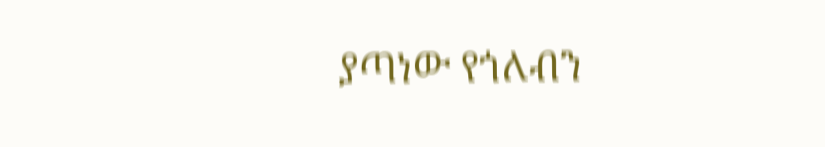ያጣነው የጎለብን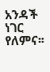አንዳች ነገር የለምና፡፡